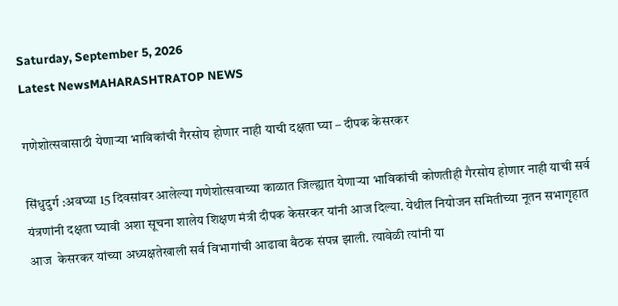Saturday, September 5, 2026
Latest NewsMAHARASHTRATOP NEWS

गणेशोत्सवासाठी येणाऱ्या भाविकांची गैरसोय होणार नाही याची दक्षता घ्या – दीपक केसरकर

सिंधुदुर्ग :अवघ्या 15 दिवसांवर आलेल्या गणेशोत्सवाच्या काळात जिल्ह्यात येणाऱ्या भाविकांची कोणतीही गैरसोय होणार नाही याची सर्व यंत्रणांनी दक्षता घ्यावी अशा सूचना शालेय शिक्षण मंत्री दीपक केसरकर यांनी आज दिल्या. येथील नियोजन समितीच्या नूतन सभागृहात आज  केसरकर यांच्या अध्यक्षतेखाली सर्व विभागांची आढावा बैठक संपन्न झाली. त्यावेळी त्यांनी या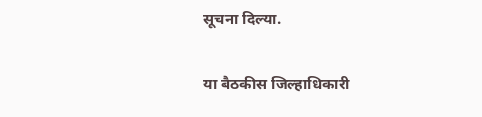सूचना दिल्या.

या बैठकीस जिल्हाधिकारी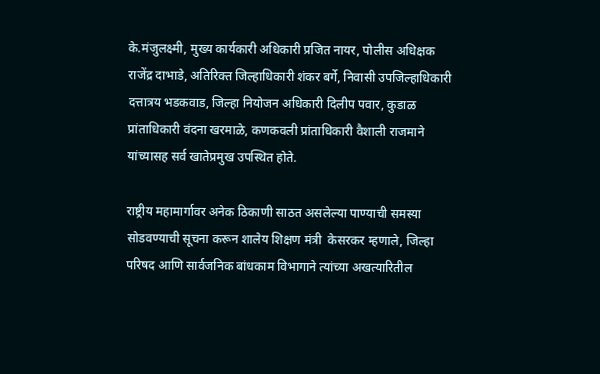के.मंजुलक्ष्मी, मुख्य कार्यकारी अधिकारी प्रजित नायर, पोलीस अधिक्षक राजेंद्र दाभाडे, अतिरिक्त जिल्हाधिकारी शंकर बर्गे, निवासी उपजिल्हाधिकारी दत्तात्रय भडकवाड, जिल्हा नियोजन अधिकारी दिलीप पवार, कुडाळ प्रांताधिकारी वंदना खरमाळे, कणकवली प्रांताधिकारी वैशाली राजमाने यांच्यासह सर्व खातेप्रमुख उपस्थित होते.

राष्ट्रीय महामार्गावर अनेक ठिकाणी साठत असलेल्या पाण्याची समस्या सोडवण्याची सूचना करून शालेय शिक्षण मंत्री  केसरकर म्हणाले, जिल्हा परिषद आणि सार्वजनिक बांधकाम विभागाने त्यांच्या अखत्यारितील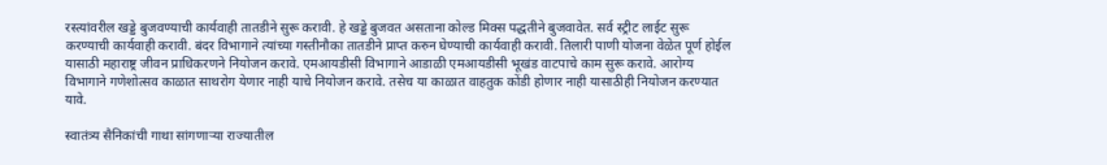रस्त्यांवरील खड्डे बुजवण्याची कार्यवाही तातडीने सुरू करावी. हे खड्डे बुजवत असताना कोल्ड मिक्स पद्धतीने बुजवावेत. सर्व स्ट्रीट लाईट सुरू करण्याची कार्यवाही करावी. बंदर विभागाने त्यांच्या गस्तीनौका तातडीने प्राप्त करुन घेण्याची कार्यवाही करावी. तिलारी पाणी योजना वेळेत पूर्ण होईल यासाठी महाराष्ट्र जीवन प्राधिकरणने नियोजन करावे. एमआयडीसी विभागाने आडाळी एमआयडीसी भूखंड वाटपाचे काम सुरू करावे. आरोग्य विभागाने गणेशोत्सव काळात साथरोग येणार नाही याचे नियोजन करावे. तसेच या काळात वाहतुक कोंडी होणार नाही यासाठीही नियोजन करण्यात यावे.

स्वातंत्र्य सैनिकांची गाथा सांगणाऱ्या राज्यातील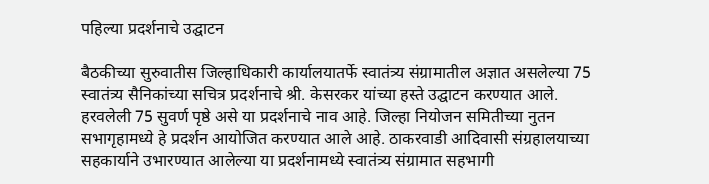पहिल्या प्रदर्शनाचे उद्घाटन

बैठकीच्या सुरुवातीस जिल्हाधिकारी कार्यालयातर्फे स्वातंत्र्य संग्रामातील अज्ञात असलेल्या 75 स्वातंत्र्य सैनिकांच्या सचित्र प्रदर्शनाचे श्री. केसरकर यांच्या हस्ते उद्घाटन करण्यात आले. हरवलेली 75 सुवर्ण पृष्ठे असे या प्रदर्शनाचे नाव आहे. जिल्हा नियोजन समितीच्या नुतन सभागृहामध्ये हे प्रदर्शन आयोजित करण्यात आले आहे. ठाकरवाडी आदिवासी संग्रहालयाच्या सहकार्याने उभारण्यात आलेल्या या प्रदर्शनामध्ये स्वातंत्र्य संग्रामात सहभागी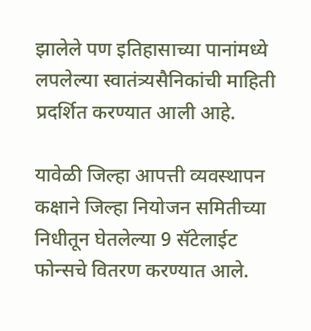झालेले पण इतिहासाच्या पानांमध्ये लपलेल्या स्वातंत्र्यसैनिकांची माहिती प्रदर्शित करण्यात आली आहे.

यावेळी जिल्हा आपत्ती व्यवस्थापन कक्षाने जिल्हा नियोजन समितीच्या निधीतून घेतलेल्या 9 सॅटेलाईट फोन्सचे वितरण करण्यात आले.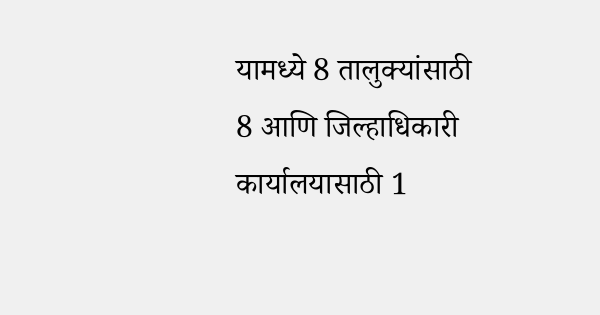यामध्ये 8 तालुक्यांसाठी 8 आणि जिल्हाधिकारी कार्यालयासाठी 1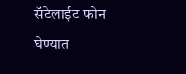सॅटेलाईट फोन घेण्यात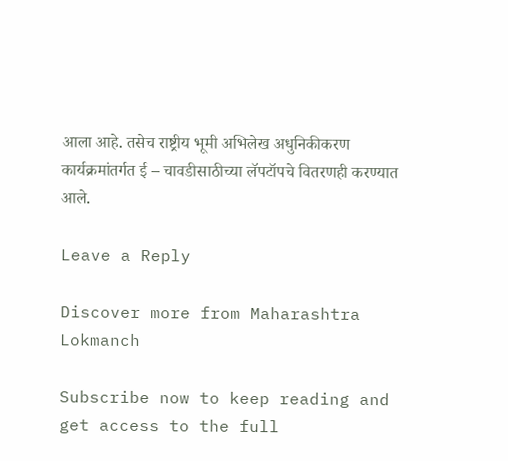आला आहे. तसेच राष्ट्रीय भूमी अभिलेख अधुनिकीकरण कार्यक्रमांतर्गत ई – चावडीसाठीच्या लॅपटॉपचे वितरणही करण्यात आले.

Leave a Reply

Discover more from Maharashtra Lokmanch

Subscribe now to keep reading and get access to the full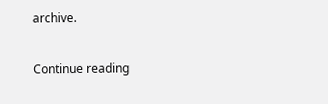archive.

Continue reading